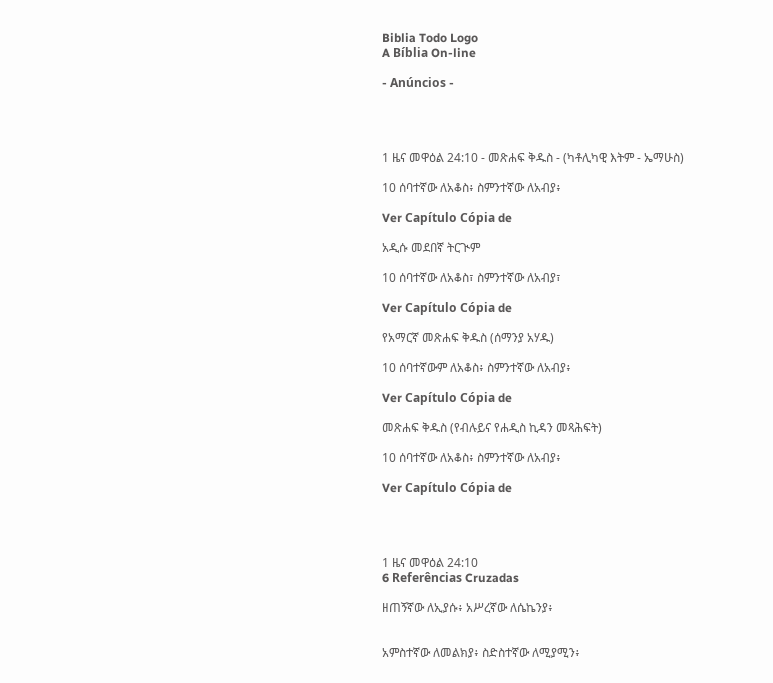Biblia Todo Logo
A Bíblia On-line

- Anúncios -




1 ዜና መዋዕል 24:10 - መጽሐፍ ቅዱስ - (ካቶሊካዊ እትም - ኤማሁስ)

10 ሰባተኛው ለአቆስ፥ ስምንተኛው ለአብያ፥

Ver Capítulo Cópia de

አዲሱ መደበኛ ትርጒም

10 ሰባተኛው ለአቆስ፣ ስምንተኛው ለአብያ፣

Ver Capítulo Cópia de

የአማርኛ መጽሐፍ ቅዱስ (ሰማንያ አሃዱ)

10 ሰባተኛውም ለአቆስ፥ ስምንተኛው ለአብያ፥

Ver Capítulo Cópia de

መጽሐፍ ቅዱስ (የብሉይና የሐዲስ ኪዳን መጻሕፍት)

10 ሰባተኛው ለአቆስ፥ ስምንተኛው ለአብያ፥

Ver Capítulo Cópia de




1 ዜና መዋዕል 24:10
6 Referências Cruzadas

ዘጠኝኛው ለኢያሱ፥ አሥረኛው ለሴኬንያ፥


አምስተኛው ለመልክያ፥ ስድስተኛው ለሚያሚን፥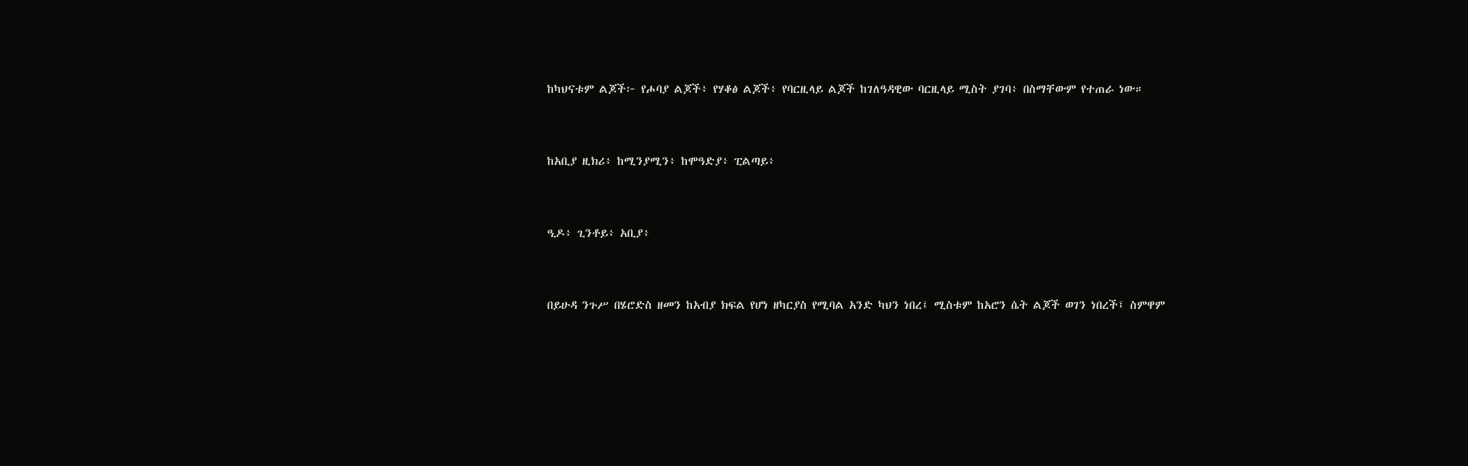ከካህናቱም ልጆች፦ የሖባያ ልጆች፥ የሃቆፅ ልጆች፥ የባርዚላይ ልጆች ከገለዓዳዊው ባርዚላይ ሚስት ያገባ፥ በስማቸውም የተጠራ ነው።


ከአቢያ ዚክሪ፥ ከሚንያሚን፥ ከሞዓድያ፥ ፒልጣይ፥


ዒዶ፥ ጊንቶይ፥ አቢያ፥


በይሁዳ ንጉሥ በሄሮድስ ዘመን ከአብያ ክፍል የሆነ ዘካርያስ የሚባል አንድ ካህን ነበረ፤ ሚስቱም ከአሮን ሴት ልጆች ወገን ነበረች፤ ስምዋም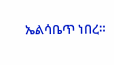ኤልሳቤጥ ነበረ።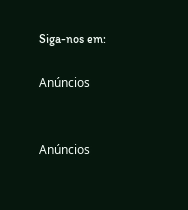Siga-nos em:

Anúncios


Anúncios